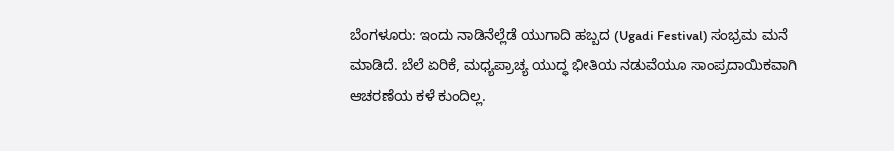ಬೆಂಗಳೂರು: ಇಂದು ನಾಡಿನೆಲ್ಲೆಡೆ ಯುಗಾದಿ ಹಬ್ಬದ (Ugadi Festival) ಸಂಭ್ರಮ ಮನೆ ಮಾಡಿದೆ. ಬೆಲೆ ಏರಿಕೆ, ಮಧ್ಯಪ್ರಾಚ್ಯ ಯುದ್ಧ ಭೀತಿಯ ನಡುವೆಯೂ ಸಾಂಪ್ರದಾಯಿಕವಾಗಿ ಆಚರಣೆಯ ಕಳೆ ಕುಂದಿಲ್ಲ.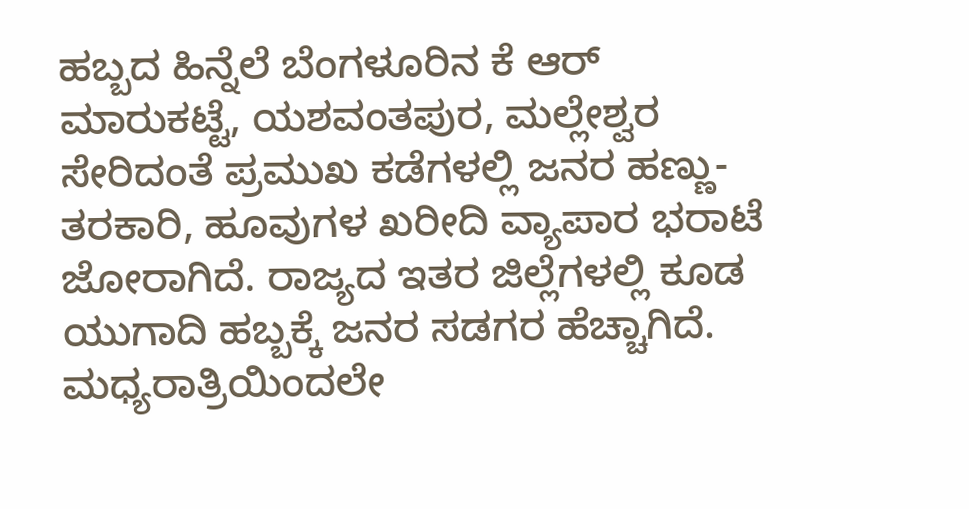ಹಬ್ಬದ ಹಿನ್ನೆಲೆ ಬೆಂಗಳೂರಿನ ಕೆ ಆರ್ ಮಾರುಕಟ್ಟೆ, ಯಶವಂತಪುರ, ಮಲ್ಲೇಶ್ವರ ಸೇರಿದಂತೆ ಪ್ರಮುಖ ಕಡೆಗಳಲ್ಲಿ ಜನರ ಹಣ್ಣು-ತರಕಾರಿ, ಹೂವುಗಳ ಖರೀದಿ ವ್ಯಾಪಾರ ಭರಾಟೆ ಜೋರಾಗಿದೆ. ರಾಜ್ಯದ ಇತರ ಜಿಲ್ಲೆಗಳಲ್ಲಿ ಕೂಡ ಯುಗಾದಿ ಹಬ್ಬಕ್ಕೆ ಜನರ ಸಡಗರ ಹೆಚ್ಚಾಗಿದೆ.
ಮಧ್ಯರಾತ್ರಿಯಿಂದಲೇ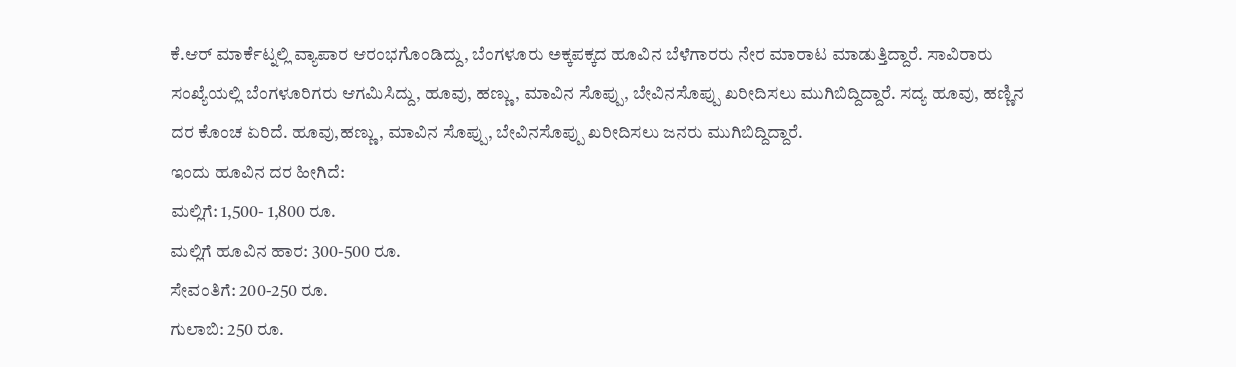ಕೆ.ಆರ್ ಮಾರ್ಕೆಟ್ನಲ್ಲಿ ವ್ಯಾಪಾರ ಆರಂಭಗೊಂಡಿದ್ದು, ಬೆಂಗಳೂರು ಅಕ್ಕಪಕ್ಕದ ಹೂವಿನ ಬೆಳೆಗಾರರು ನೇರ ಮಾರಾಟ ಮಾಡುತ್ತಿದ್ದಾರೆ. ಸಾವಿರಾರು ಸಂಖ್ಯೆಯಲ್ಲಿ ಬೆಂಗಳೂರಿಗರು ಆಗಮಿಸಿದ್ದು, ಹೂವು, ಹಣ್ಣು, ಮಾವಿನ ಸೊಪ್ಪು, ಬೇವಿನಸೊಪ್ಪು ಖರೀದಿಸಲು ಮುಗಿಬಿದ್ದಿದ್ದಾರೆ. ಸದ್ಯ ಹೂವು, ಹಣ್ಣಿನ ದರ ಕೊಂಚ ಏರಿದೆ. ಹೂವು,ಹಣ್ಣು, ಮಾವಿನ ಸೊಪ್ಪು, ಬೇವಿನಸೊಪ್ಪು ಖರೀದಿಸಲು ಜನರು ಮುಗಿಬಿದ್ದಿದ್ದಾರೆ.
ಇಂದು ಹೂವಿನ ದರ ಹೀಗಿದೆ:
ಮಲ್ಲಿಗೆ: 1,500- 1,800 ರೂ.
ಮಲ್ಲಿಗೆ ಹೂವಿನ ಹಾರ: 300-500 ರೂ.
ಸೇವಂತಿಗೆ: 200-250 ರೂ.
ಗುಲಾಬಿ: 250 ರೂ.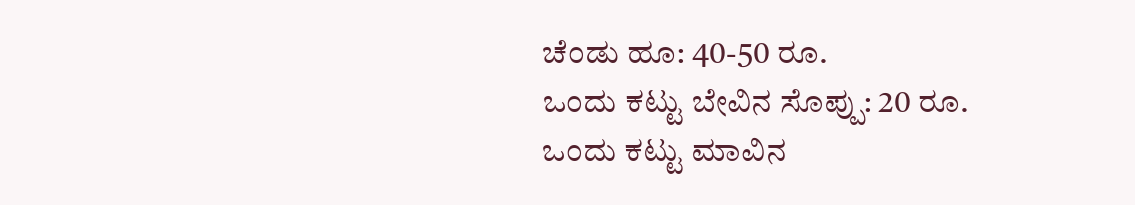ಚೆಂಡು ಹೂ: 40-50 ರೂ.
ಒಂದು ಕಟ್ಟು ಬೇವಿನ ಸೊಪ್ಪು: 20 ರೂ.
ಒಂದು ಕಟ್ಟು ಮಾವಿನ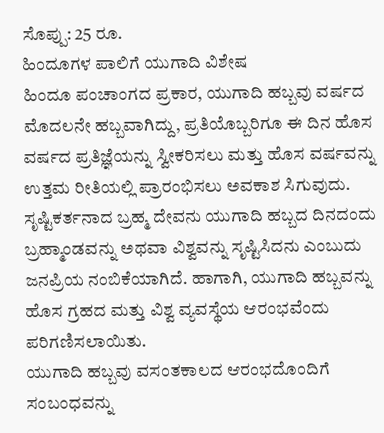ಸೊಪ್ಪು: 25 ರೂ.
ಹಿಂದೂಗಳ ಪಾಲಿಗೆ ಯುಗಾದಿ ವಿಶೇಷ
ಹಿಂದೂ ಪಂಚಾಂಗದ ಪ್ರಕಾರ, ಯುಗಾದಿ ಹಬ್ಬವು ವರ್ಷದ ಮೊದಲನೇ ಹಬ್ಬವಾಗಿದ್ದು, ಪ್ರತಿಯೊಬ್ಬರಿಗೂ ಈ ದಿನ ಹೊಸ ವರ್ಷದ ಪ್ರತಿಜ್ಞೆಯನ್ನು ಸ್ವೀಕರಿಸಲು ಮತ್ತು ಹೊಸ ವರ್ಷವನ್ನು ಉತ್ತಮ ರೀತಿಯಲ್ಲಿ ಪ್ರಾರಂಭಿಸಲು ಅವಕಾಶ ಸಿಗುವುದು.
ಸೃಷ್ಟಿಕರ್ತನಾದ ಬ್ರಹ್ಮ ದೇವನು ಯುಗಾದಿ ಹಬ್ಬದ ದಿನದಂದು ಬ್ರಹ್ಮಾಂಡವನ್ನು ಅಥವಾ ವಿಶ್ವವನ್ನು ಸೃಷ್ಟಿಸಿದನು ಎಂಬುದು ಜನಪ್ರಿಯ ನಂಬಿಕೆಯಾಗಿದೆ. ಹಾಗಾಗಿ, ಯುಗಾದಿ ಹಬ್ಬವನ್ನು ಹೊಸ ಗ್ರಹದ ಮತ್ತು ವಿಶ್ವ ವ್ಯವಸ್ಥೆಯ ಆರಂಭವೆಂದು ಪರಿಗಣಿಸಲಾಯಿತು.
ಯುಗಾದಿ ಹಬ್ಬವು ವಸಂತಕಾಲದ ಆರಂಭದೊಂದಿಗೆ ಸಂಬಂಧವನ್ನು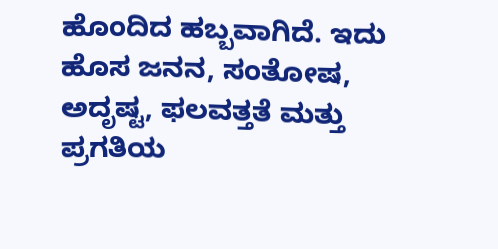ಹೊಂದಿದ ಹಬ್ಬವಾಗಿದೆ. ಇದು ಹೊಸ ಜನನ, ಸಂತೋಷ, ಅದೃಷ್ಟ, ಫಲವತ್ತತೆ ಮತ್ತು ಪ್ರಗತಿಯ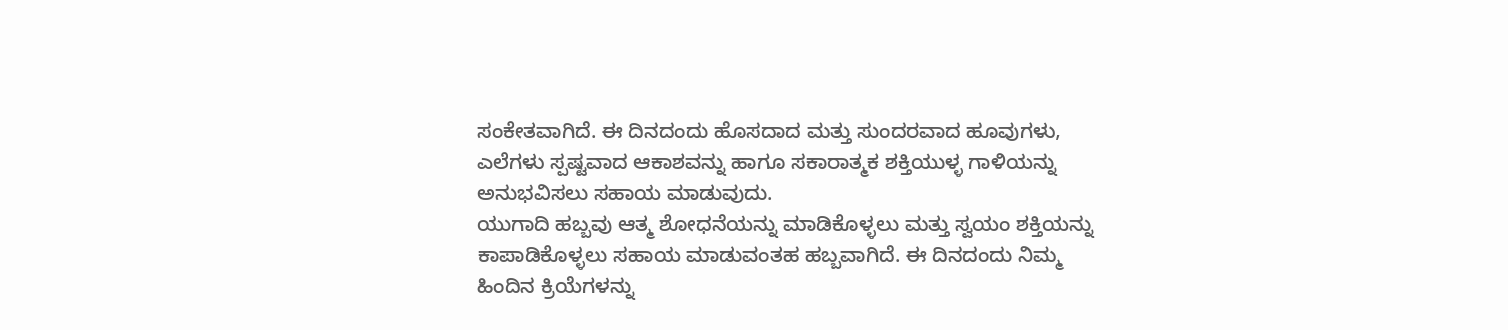ಸಂಕೇತವಾಗಿದೆ. ಈ ದಿನದಂದು ಹೊಸದಾದ ಮತ್ತು ಸುಂದರವಾದ ಹೂವುಗಳು, ಎಲೆಗಳು ಸ್ಪಷ್ಟವಾದ ಆಕಾಶವನ್ನು ಹಾಗೂ ಸಕಾರಾತ್ಮಕ ಶಕ್ತಿಯುಳ್ಳ ಗಾಳಿಯನ್ನು ಅನುಭವಿಸಲು ಸಹಾಯ ಮಾಡುವುದು.
ಯುಗಾದಿ ಹಬ್ಬವು ಆತ್ಮ ಶೋಧನೆಯನ್ನು ಮಾಡಿಕೊಳ್ಳಲು ಮತ್ತು ಸ್ವಯಂ ಶಕ್ತಿಯನ್ನು ಕಾಪಾಡಿಕೊಳ್ಳಲು ಸಹಾಯ ಮಾಡುವಂತಹ ಹಬ್ಬವಾಗಿದೆ. ಈ ದಿನದಂದು ನಿಮ್ಮ ಹಿಂದಿನ ಕ್ರಿಯೆಗಳನ್ನು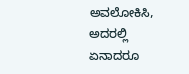ಅವಲೋಕಿಸಿ, ಅದರಲ್ಲಿ ಏನಾದರೂ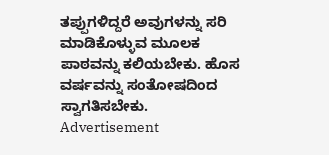ತಪ್ಪುಗಳಿದ್ದರೆ ಅವುಗಳನ್ನು ಸರಿ ಮಾಡಿಕೊಳ್ಳುವ ಮೂಲಕ ಪಾಠವನ್ನು ಕಲಿಯಬೇಕು. ಹೊಸ ವರ್ಷವನ್ನು ಸಂತೋಷದಿಂದ ಸ್ವಾಗತಿಸಬೇಕು.
Advertisement